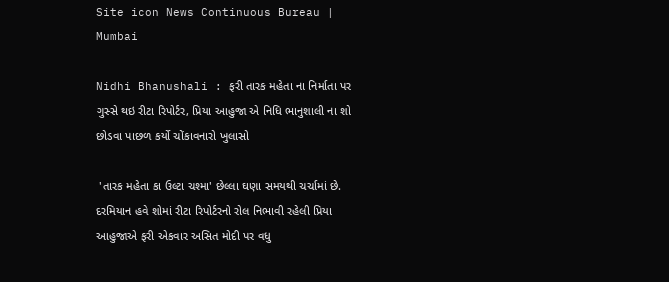Site icon News Continuous Bureau | Mumbai

Nidhi Bhanushali : ફરી તારક મહેતા ના નિર્માતા પર ગુસ્સે થઇ રીટા રિપોર્ટર, પ્રિયા આહુજા એ નિધિ ભાનુશાલી ના શો છોડવા પાછળ કર્યો ચોંકાવનારો ખુલાસો

 'તારક મહેતા કા ઉલ્ટા ચશ્મા' છેલ્લા ઘણા સમયથી ચર્ચામાં છે. દરમિયાન હવે શોમાં રીટા રિપોર્ટરનો રોલ નિભાવી રહેલી પ્રિયા આહુજાએ ફરી એકવાર અસિત મોદી પર વધુ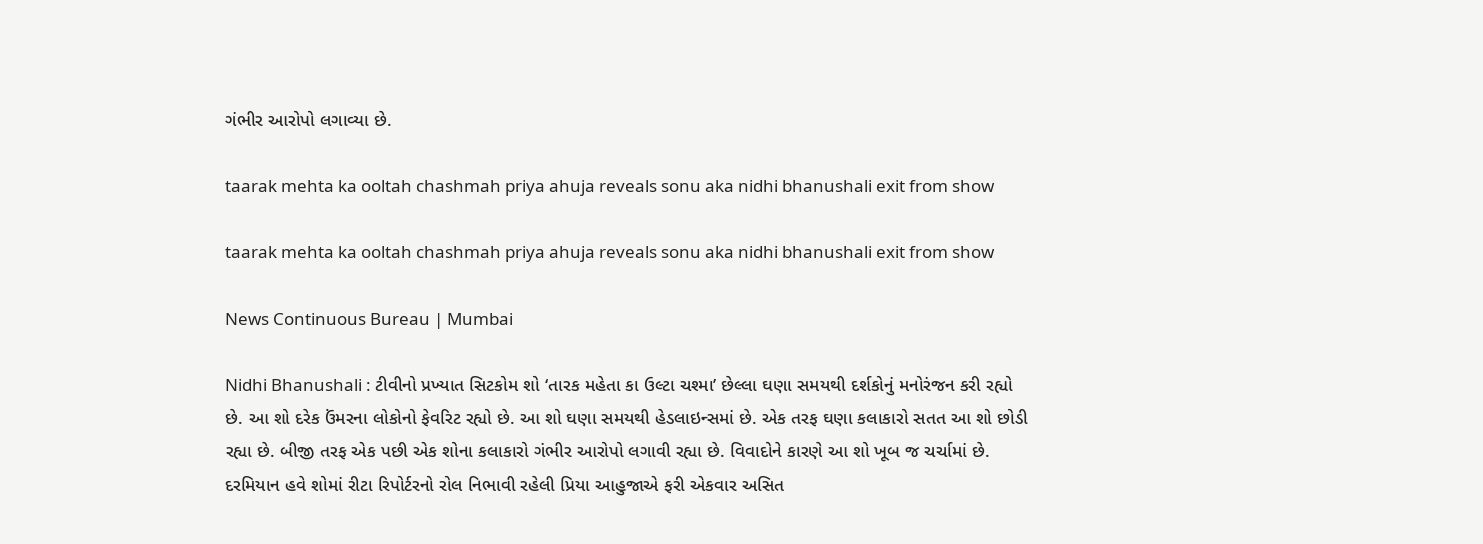ગંભીર આરોપો લગાવ્યા છે.

taarak mehta ka ooltah chashmah priya ahuja reveals sonu aka nidhi bhanushali exit from show

taarak mehta ka ooltah chashmah priya ahuja reveals sonu aka nidhi bhanushali exit from show

News Continuous Bureau | Mumbai

Nidhi Bhanushali : ટીવીનો પ્રખ્યાત સિટકોમ શો ‘તારક મહેતા કા ઉલ્ટા ચશ્મા’ છેલ્લા ઘણા સમયથી દર્શકોનું મનોરંજન કરી રહ્યો છે. આ શો દરેક ઉંમરના લોકોનો ફેવરિટ રહ્યો છે. આ શો ઘણા સમયથી હેડલાઇન્સમાં છે. એક તરફ ઘણા કલાકારો સતત આ શો છોડી રહ્યા છે. બીજી તરફ એક પછી એક શોના કલાકારો ગંભીર આરોપો લગાવી રહ્યા છે. વિવાદોને કારણે આ શો ખૂબ જ ચર્ચામાં છે. દરમિયાન હવે શોમાં રીટા રિપોર્ટરનો રોલ નિભાવી રહેલી પ્રિયા આહુજાએ ફરી એકવાર અસિત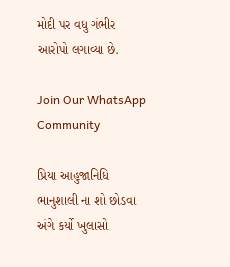મોદી પર વધુ ગંભીર આરોપો લગાવ્યા છે.

Join Our WhatsApp Community

પ્રિયા આહુજાનિધિ ભાનુશાલી ના શો છોડવા અંગે કર્યો ખુલાસો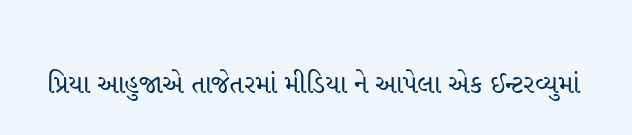પ્રિયા આહુજાએ તાજેતરમાં મીડિયા ને આપેલા એક ઈન્ટરવ્યુમાં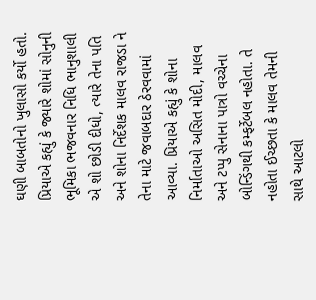ઘણી બાબતોનો ખુલાસો કર્યો હતો. પ્રિયાએ કહ્યું કે જ્યારે શોમાં સોનુની ભૂમિકા ભજવનાર નિધિ ભાનુશાલી એ શો છોડી દીધો, ત્યારે તેના પતિ અને શોના નિર્દેશક માલવ રાજડા ને તેના માટે જવાબદાર ઠેરવવામાં આવ્યા. પ્રિયાએ કહ્યું કે શોના નિર્માતાઓ અસિત મોદી, માલવ અને ટપ્પુ સેનાના પાત્રો વચ્ચેના બોન્ડિંગથી કમ્ફર્ટેબલ નહોતા. તે નહોતા ઈચ્છતા કે માલવ તેમની સાથે આટલો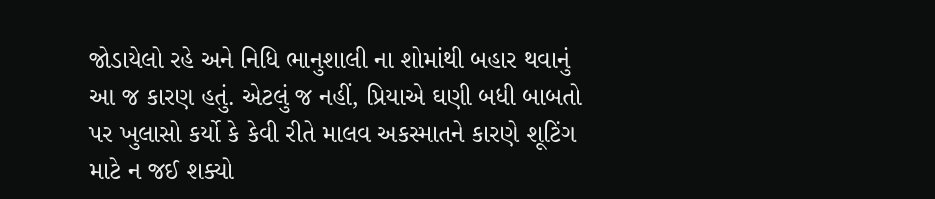જોડાયેલો રહે અને નિધિ ભાનુશાલી ના શોમાંથી બહાર થવાનું આ જ કારણ હતું. એટલું જ નહીં, પ્રિયાએ ઘણી બધી બાબતો પર ખુલાસો કર્યો કે કેવી રીતે માલવ અકસ્માતને કારણે શૂટિંગ માટે ન જઈ શક્યો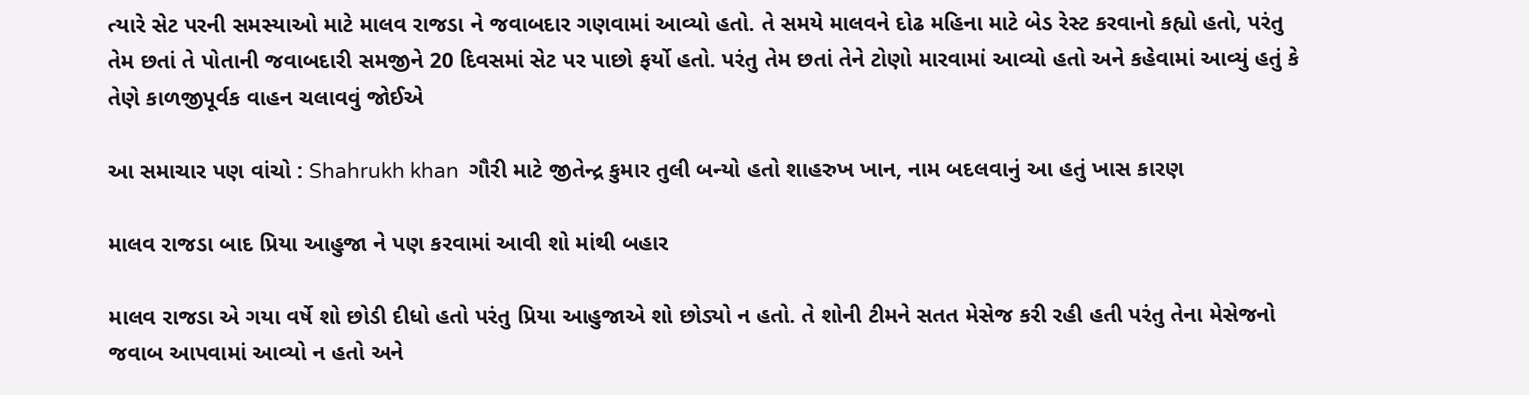ત્યારે સેટ પરની સમસ્યાઓ માટે માલવ રાજડા ને જવાબદાર ગણવામાં આવ્યો હતો. તે સમયે માલવને દોઢ મહિના માટે બેડ રેસ્ટ કરવાનો કહ્યો હતો, પરંતુ તેમ છતાં તે પોતાની જવાબદારી સમજીને 20 દિવસમાં સેટ પર પાછો ફર્યો હતો. પરંતુ તેમ છતાં તેને ટોણો મારવામાં આવ્યો હતો અને કહેવામાં આવ્યું હતું કે તેણે કાળજીપૂર્વક વાહન ચલાવવું જોઈએ

આ સમાચાર પણ વાંચો : Shahrukh khan  ગૌરી માટે જીતેન્દ્ર કુમાર તુલી બન્યો હતો શાહરુખ ખાન, નામ બદલવાનું આ હતું ખાસ કારણ

માલવ રાજડા બાદ પ્રિયા આહુજા ને પણ કરવામાં આવી શો માંથી બહાર

માલવ રાજડા એ ગયા વર્ષે શો છોડી દીધો હતો પરંતુ પ્રિયા આહુજાએ શો છોડ્યો ન હતો. તે શોની ટીમને સતત મેસેજ કરી રહી હતી પરંતુ તેના મેસેજનો જવાબ આપવામાં આવ્યો ન હતો અને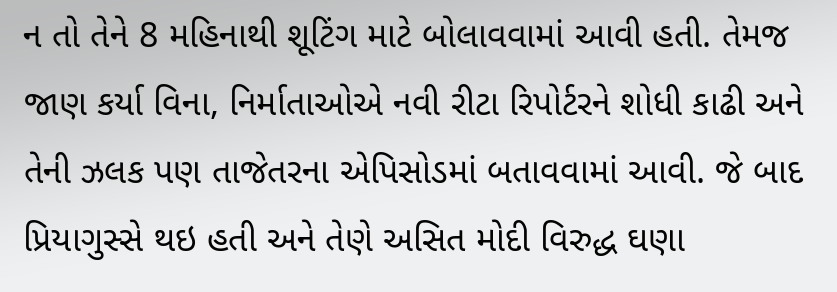ન તો તેને 8 મહિનાથી શૂટિંગ માટે બોલાવવામાં આવી હતી. તેમજ જાણ કર્યા વિના, નિર્માતાઓએ નવી રીટા રિપોર્ટરને શોધી કાઢી અને તેની ઝલક પણ તાજેતરના એપિસોડમાં બતાવવામાં આવી. જે બાદ પ્રિયાગુસ્સે થઇ હતી અને તેણે અસિત મોદી વિરુદ્ધ ઘણા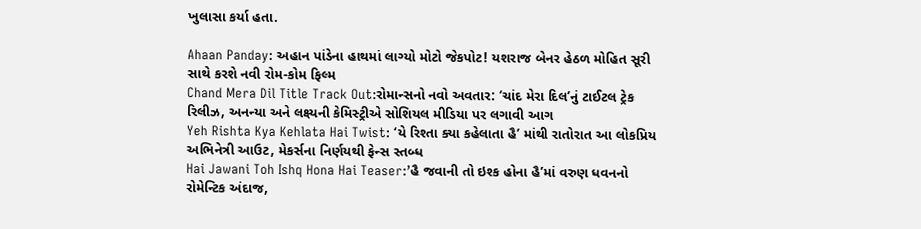ખુલાસા કર્યા હતા.

Ahaan Panday: અહાન પાંડેના હાથમાં લાગ્યો મોટો જેકપોટ! યશરાજ બેનર હેઠળ મોહિત સૂરી સાથે કરશે નવી રોમ-કોમ ફિલ્મ
Chand Mera Dil Title Track Out:રોમાન્સનો નવો અવતાર: ‘ચાંદ મેરા દિલ’નું ટાઈટલ ટ્રેક રિલીઝ, અનન્યા અને લક્ષ્યની કેમિસ્ટ્રીએ સોશિયલ મીડિયા પર લગાવી આગ
Yeh Rishta Kya Kehlata Hai Twist: ‘યે રિશ્તા ક્યા કહેલાતા હૈ’ માંથી રાતોરાત આ લોકપ્રિય અભિનેત્રી આઉટ, મેકર્સના નિર્ણયથી ફેન્સ સ્તબ્ધ
Hai Jawani Toh Ishq Hona Hai Teaser:’હૈ જવાની તો ઇશ્ક હોના હૈ’માં વરુણ ધવનનો રોમેન્ટિક અંદાજ,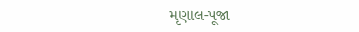મૃણાલ-પૂજા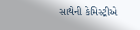સાથેની કેમિસ્ટ્રીએ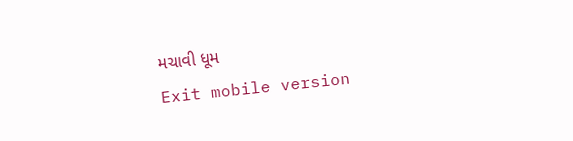મચાવી ધૂમ
Exit mobile version